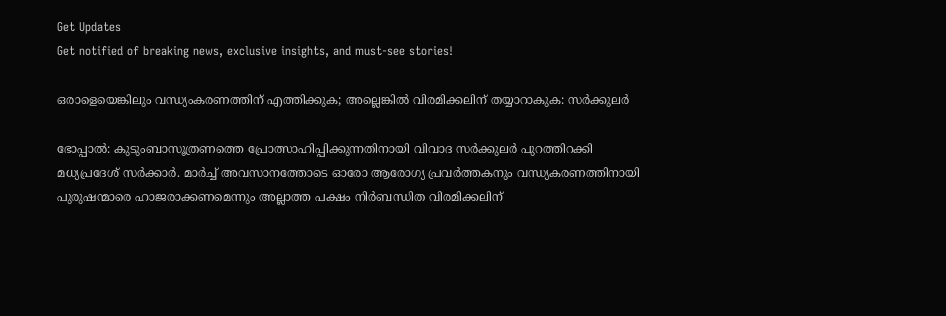Get Updates
Get notified of breaking news, exclusive insights, and must-see stories!

ഒരാളെയെങ്കിലും വന്ധ്യംകരണത്തിന് എത്തിക്കുക; അല്ലെങ്കില്‍ വിരമിക്കലിന് തയ്യാറാകുക: സര്‍ക്കുലര്‍

ഭോപ്പാല്‍: കുടുംബാസൂത്രണത്തെ പ്രോത്സാഹിപ്പിക്കുന്നതിനായി വിവാദ സര്‍ക്കുലര്‍ പുറത്തിറക്കി മധ്യപ്രദേശ് സര്‍ക്കാര്‍. മാര്‍ച്ച് അവസാനത്തോടെ ഓരോ ആരോഗ്യ പ്രവര്‍ത്തകനും വന്ധ്യകരണത്തിനായി പുരുഷന്മാരെ ഹാജരാക്കണമെന്നും അല്ലാത്ത പക്ഷം നിര്‍ബന്ധിത വിരമിക്കലിന്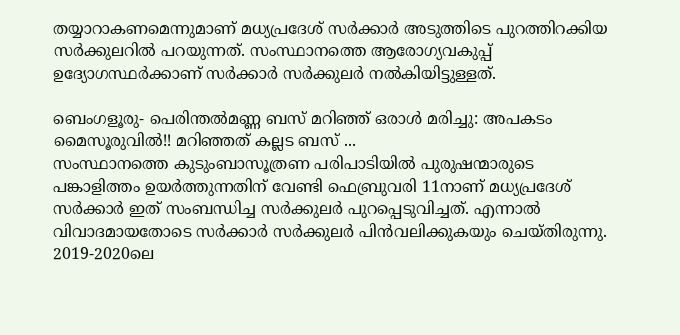തയ്യാറാകണമെന്നുമാണ് മധ്യപ്രദേശ് സര്‍ക്കാര്‍ അടുത്തിടെ പുറത്തിറക്കിയ സര്‍ക്കുലറില്‍ പറയുന്നത്. സംസ്ഥാനത്തെ ആരോഗ്യവകുപ്പ് ഉദ്യോഗസ്ഥര്‍ക്കാണ് സര്‍ക്കാര്‍ സര്‍ക്കുലര്‍ നല്‍കിയിട്ടുള്ളത്.

ബെംഗളൂരു- പെരിന്തല്‍മണ്ണ ബസ് മറിഞ്ഞ് ഒരാള്‍ മരിച്ചു: അപകടം മൈസൂരുവില്‍!! മറിഞ്ഞത് കല്ലട ബസ് ...
സംസ്ഥാനത്തെ കുടുംബാസൂത്രണ പരിപാടിയില്‍ പുരുഷന്മാരുടെ പങ്കാളിത്തം ഉയര്‍ത്തുന്നതിന് വേണ്ടി ഫെബ്രുവരി 11നാണ് മധ്യപ്രദേശ് സര്‍ക്കാര്‍ ഇത് സംബന്ധിച്ച സര്‍ക്കുലര്‍ പുറപ്പെടുവിച്ചത്. എന്നാല്‍ വിവാദമായതോടെ സര്‍ക്കാര്‍ സര്‍ക്കുലര്‍ പിന്‍വലിക്കുകയും ചെയ്തിരുന്നു. 2019-2020ലെ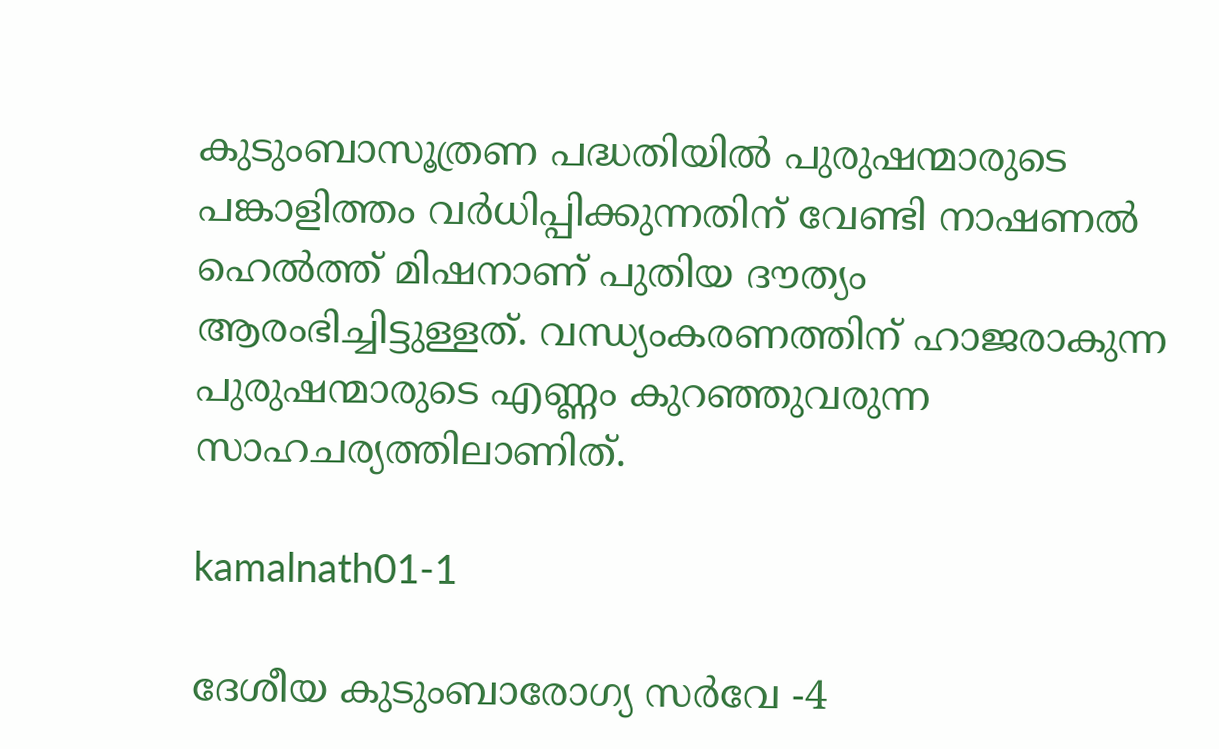കുടുംബാസൂത്രണ പദ്ധതിയില്‍ പുരുഷന്മാരുടെ പങ്കാളിത്തം വര്‍ധിപ്പിക്കുന്നതിന് വേണ്ടി നാഷണല്‍ ഹെല്‍ത്ത് മിഷനാണ് പുതിയ ദൗത്യം ആരംഭിച്ചിട്ടുള്ളത്. വന്ധ്യംകരണത്തിന് ഹാജരാകുന്ന പുരുഷന്മാരുടെ എണ്ണം കുറഞ്ഞുവരുന്ന സാഹചര്യത്തിലാണിത്.

kamalnath01-1

ദേശീയ കുടുംബാരോഗ്യ സര്‍വേ -4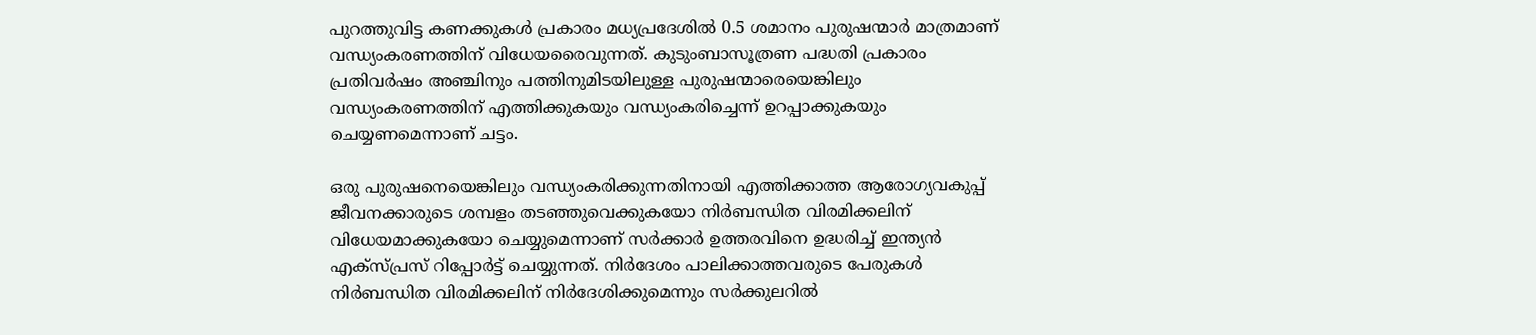പുറത്തുവിട്ട കണക്കുകള്‍ പ്രകാരം മധ്യപ്രദേശില്‍ 0.5 ശമാനം പുരുഷന്മാര്‍ മാത്രമാണ് വന്ധ്യംകരണത്തിന് വിധേയരൈവുന്നത്. കുടുംബാസൂത്രണ പദ്ധതി പ്രകാരം പ്രതിവര്‍ഷം അഞ്ചിനും പത്തിനുമിടയിലുള്ള പുരുഷന്മാരെയെങ്കിലും വന്ധ്യംകരണത്തിന് എത്തിക്കുകയും വന്ധ്യംകരിച്ചെന്ന് ഉറപ്പാക്കുകയും ചെയ്യണമെന്നാണ് ചട്ടം.

ഒരു പുരുഷനെയെങ്കിലും വന്ധ്യംകരിക്കുന്നതിനായി എത്തിക്കാത്ത ആരോഗ്യവകുപ്പ് ജീവനക്കാരുടെ ശമ്പളം തടഞ്ഞുവെക്കുകയോ നിര്‍ബന്ധിത വിരമിക്കലിന് വിധേയമാക്കുകയോ ചെയ്യുമെന്നാണ് സര്‍ക്കാര്‍ ഉത്തരവിനെ ഉദ്ധരിച്ച് ഇന്ത്യന്‍ എക്സ്പ്രസ് റിപ്പോര്‍ട്ട് ചെയ്യുന്നത്. നിര്‍ദേശം പാലിക്കാത്തവരുടെ പേരുകള്‍ നിര്‍ബന്ധിത വിരമിക്കലിന് നിര്‍ദേശിക്കുമെന്നും സര്‍ക്കുലറില്‍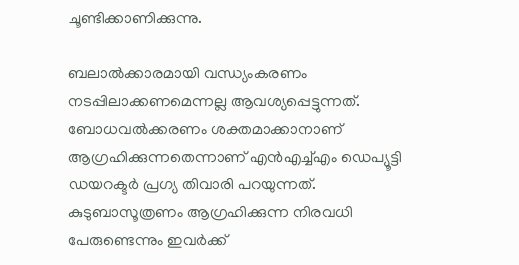ചൂണ്ടിക്കാണിക്കുന്നു.

ബലാല്‍ക്കാരമായി വന്ധ്യംകരണം നടപ്പിലാക്കണമെന്നല്ല ആവശ്യപ്പെട്ടുന്നത്. ബോധവല്‍ക്കരണം ശക്തമാക്കാനാണ് ആഗ്രഹിക്കുന്നതെന്നാണ് എന്‍എച്ച്എം ഡെപ്യൂട്ടി ഡയറക്ടര്‍ പ്രഗ്യ തിവാരി പറയുന്നത്. കുടുബാസൂത്രണം ആഗ്രഹിക്കുന്ന നിരവധി പേരുണ്ടെന്നും ഇവര്‍ക്ക്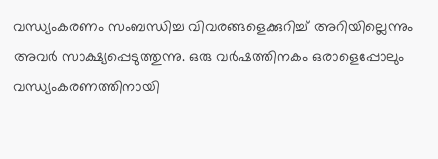വന്ധ്യംകരണം സംബന്ധിച്ച വിവരങ്ങളെക്കുറിച്ച് അറിയില്ലെന്നും അവര്‍ സാക്ഷ്യപ്പെടുത്തുന്നു. ഒരു വര്‍ഷത്തിനകം ഒരാളെപ്പോലും വന്ധ്യംകരണത്തിനായി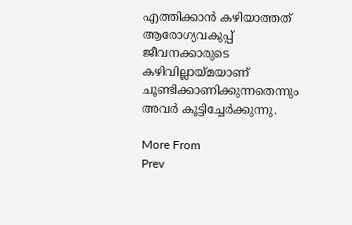എത്തിക്കാന്‍ കഴിയാത്തത് ആരോഗ്യവകുപ്പ് ജീവനക്കാരുടെ കഴിവില്ലായ്മയാണ് ചൂണ്ടിക്കാണിക്കുന്നതെന്നും അവര്‍ കൂട്ടിച്ചേര്‍ക്കുന്നു.

More From
Prev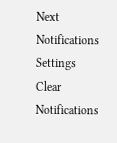Next
Notifications
Settings
Clear Notifications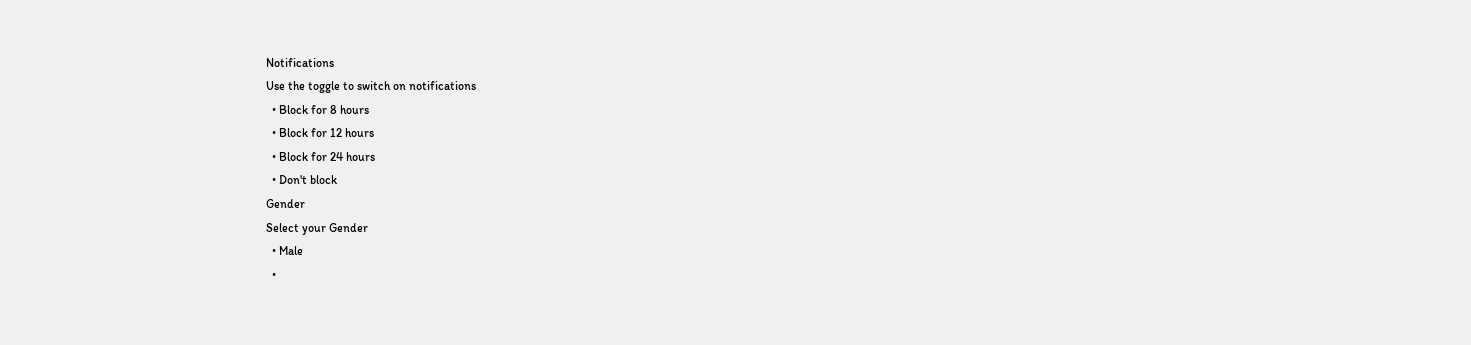Notifications
Use the toggle to switch on notifications
  • Block for 8 hours
  • Block for 12 hours
  • Block for 24 hours
  • Don't block
Gender
Select your Gender
  • Male
  •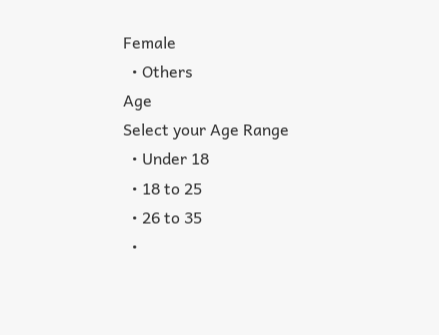Female
  • Others
Age
Select your Age Range
  • Under 18
  • 18 to 25
  • 26 to 35
  •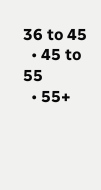36 to 45
  • 45 to 55
  • 55+